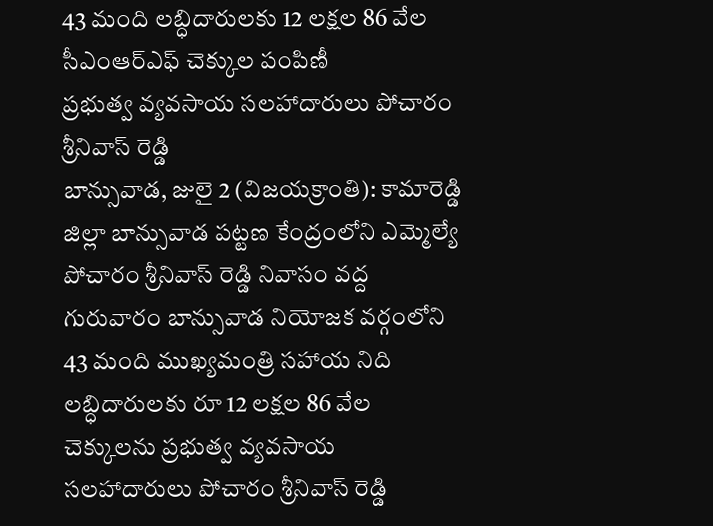43 మంది లబ్ధిదారులకు 12 లక్షల 86 వేల సీఎంఆర్ఎఫ్ చెక్కుల పంపిణీ
ప్రభుత్వ వ్యవసాయ సలహాదారులు పోచారం శ్రీనివాస్ రెడ్డి
బాన్సువాడ, జులై 2 (విజయక్రాంతి): కామారెడ్డి జిల్లా బాన్సువాడ పట్టణ కేంద్రంలోని ఎమ్మెల్యే పోచారం శ్రీనివాస్ రెడ్డి నివాసం వద్ద గురువారం బాన్సువాడ నియోజక వర్గంలోని 43 మంది ముఖ్యమంత్రి సహాయ నిది లబ్ధిదారులకు రూ 12 లక్షల 86 వేల చెక్కులను ప్రభుత్వ వ్యవసాయ సలహాదారులు పోచారం శ్రీనివాస్ రెడ్డి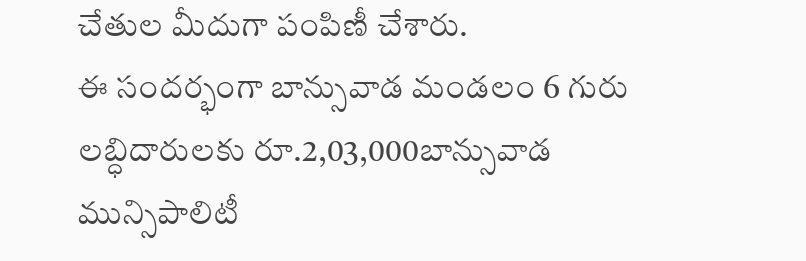చేతుల మీదుగా పంపిణీ చేశారు.
ఈ సందర్భంగా బాన్సువాడ మండలం 6 గురు లబ్ధిదారులకు రూ.2,03,000బాన్సువాడ మున్సిపాలిటీ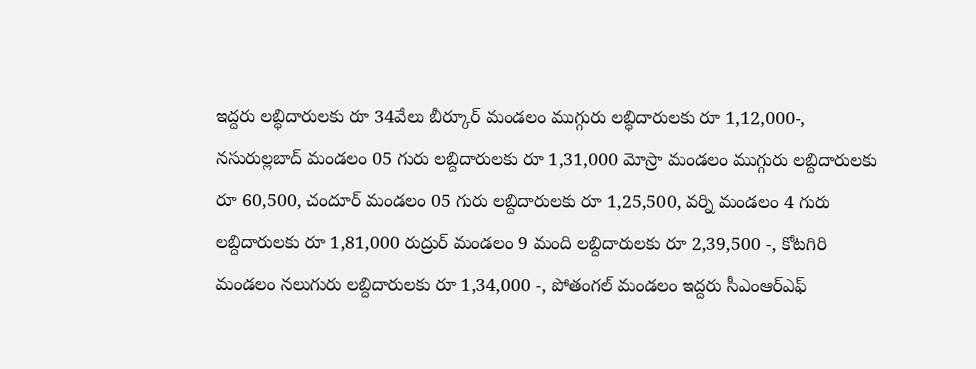ఇద్దరు లబ్ధిదారులకు రూ 34వేలు బీర్కూర్ మండలం ముగ్గురు లబ్ధిదారులకు రూ 1,12,000-, నసురుల్లబాద్ మండలం 05 గురు లబ్దిదారులకు రూ 1,31,000 మోస్రా మండలం ముగ్గురు లబ్దిదారులకు రూ 60,500, చందూర్ మండలం 05 గురు లబ్దిదారులకు రూ 1,25,500, వర్ని మండలం 4 గురు లబ్దిదారులకు రూ 1,81,000 రుద్రుర్ మండలం 9 మంది లబ్దిదారులకు రూ 2,39,500 -, కోటగిరి మండలం నలుగురు లబ్దిదారులకు రూ 1,34,000 -, పోతంగల్ మండలం ఇద్దరు సీఎంఆర్ఎఫ్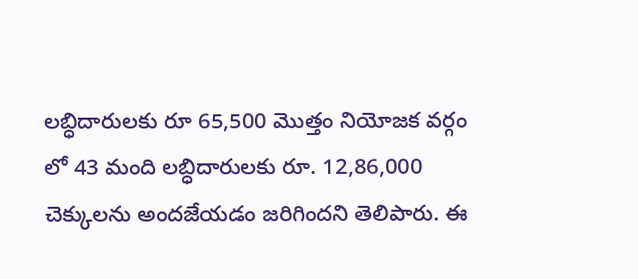లబ్ధిదారులకు రూ 65,500 మొత్తం నియోజక వర్గం లో 43 మంది లబ్ధిదారులకు రూ. 12,86,000 చెక్కులను అందజేయడం జరిగిందని తెలిపారు. ఈ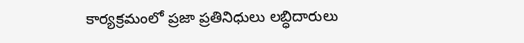కార్యక్రమంలో ప్రజా ప్రతినిధులు లబ్ధిదారులు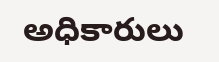అధికారులు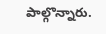పాల్గొన్నారు.